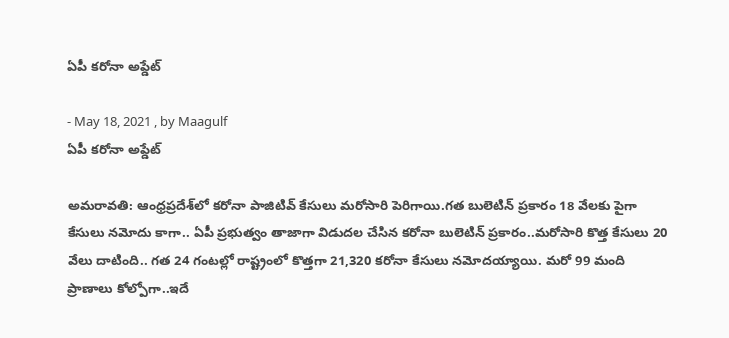ఏపీ కరోనా అప్డేట్

- May 18, 2021 , by Maagulf
ఏపీ కరోనా అప్డేట్

అమరావతి: ఆంధ్ర‌ప్ర‌దేశ్‌లో క‌రోనా పాజిటివ్ కేసులు మ‌రోసారి పెరిగాయి.గ‌త బులెటిన్ ప్ర‌కారం 18 వేల‌కు పైగా కేసులు న‌మోదు కాగా.. ఏపీ ప్రభుత్వం తాజాగా విడుద‌ల చేసిన క‌రోనా బులెటిన్ ప్ర‌కారం..మ‌రోసారి కొత్త కేసులు 20 వేలు దాటింది.. గ‌త 24 గంటల్లో రాష్ట్రంలో కొత్తగా 21,320 కరోనా కేసులు నమోదయ్యాయి. మ‌రో 99 మంది ప్రాణాలు కోల్పోగా..ఇదే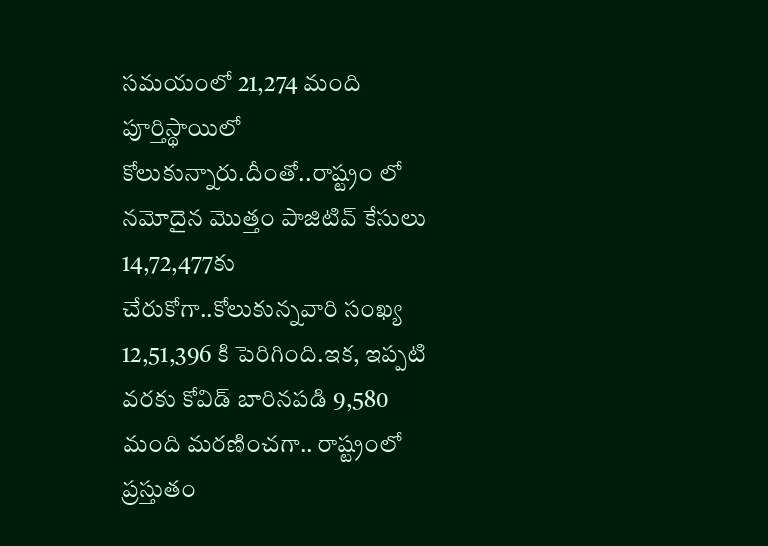స‌మ‌యంలో 21,274 మంది పూర్తిస్థాయిలో కోలుకున్నారు.దీంతో..రాష్ట్రం లో నమోదైన మొత్తం పాజిటివ్ కేసులు 14,72,477కు చేరుకోగా..కోలుకున్న‌వారి సంఖ్య 12,51,396 కి పెరిగింది.ఇక‌, ఇప్ప‌టి వ‌ర‌కు కోవిడ్ బారిన‌ప‌డి 9,580 మంది మ‌ర‌ణించ‌గా.. రాష్ట్రంలో ప్ర‌స్తుతం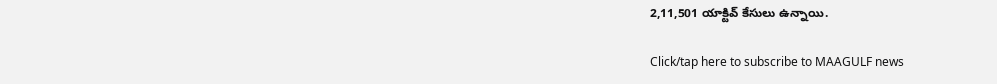2,11,501 యాక్టివ్ కేసులు ఉన్నాయి.

Click/tap here to subscribe to MAAGULF news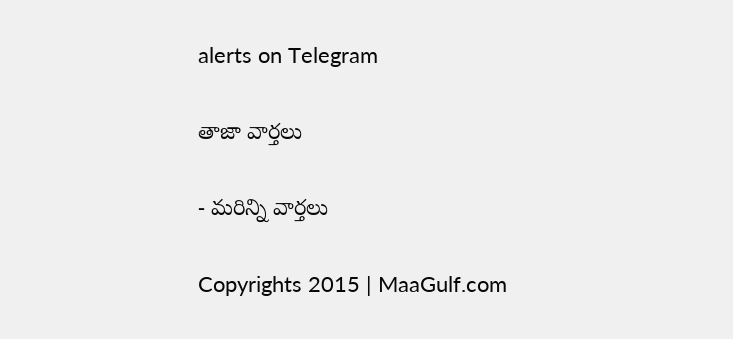alerts on Telegram

తాజా వార్తలు

- మరిన్ని వార్తలు

Copyrights 2015 | MaaGulf.com